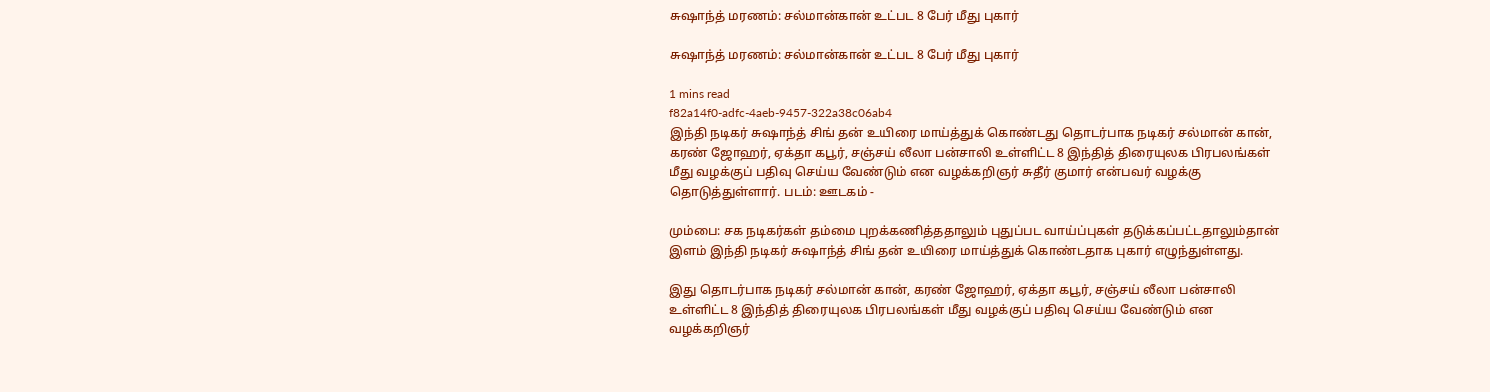சுஷாந்த் மரணம்: சல்மான்கான் உட்பட 8 பேர் மீது புகார்

சுஷாந்த் மரணம்: சல்மான்கான் உட்பட 8 பேர் மீது புகார்

1 mins read
f82a14f0-adfc-4aeb-9457-322a38c06ab4
இந்தி நடிகர் சுஷாந்த் சிங் தன் உயிரை மாய்த்துக் கொண்டது தொடர்பாக நடிகர் சல்மான் கான், கரண் ஜோஹர், ஏக்தா கபூர், சஞ்சய் லீலா பன்சாலி உள்ளிட்ட 8 இந்தித் திரையுலக பிரபலங்கள் மீது வழக்குப் பதிவு செய்ய வேண்டும் என வழக்கறிஞர் சுதீர் குமார் என்பவர் வழக்கு தொடுத்துள்ளார். படம்: ஊடகம் -

மும்பை: சக நடிகர்கள் தம்மை புறக்கணித்ததாலும் புதுப்பட வாய்ப்புகள் தடுக்கப்பட்டதாலும்தான் இளம் இந்தி நடிகர் சுஷாந்த் சிங் தன் உயிரை மாய்த்துக் கொண்டதாக புகார் எழுந்துள்ளது.

இது தொடர்பாக நடிகர் சல்மான் கான், கரண் ஜோஹர், ஏக்தா கபூர், சஞ்சய் லீலா பன்சாலி உள்ளிட்ட 8 இந்தித் திரையுலக பிரபலங்கள் மீது வழக்குப் பதிவு செய்ய வேண்டும் என வழக்கறிஞர்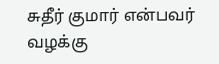சுதீர் குமார் என்பவர் வழக்கு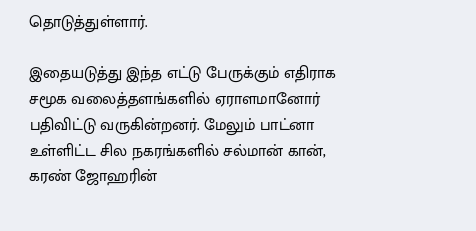தொடுத்துள்ளார்.

இதையடுத்து இந்த எட்டு பேருக்கும் எதிராக சமூக வலைத்தளங்களில் ஏராளமானோர் பதிவிட்டு வருகின்றனர். மேலும் பாட்னா உள்ளிட்ட சில நகரங்களில் சல்மான் கான், கரண் ஜோஹரின்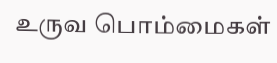உருவ பொம்மைகள்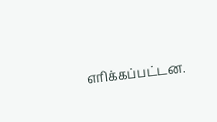எரிக்கப்பட்டன.